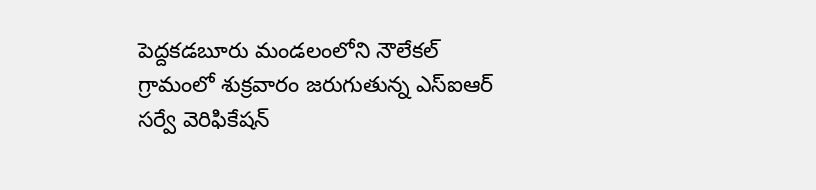పెద్దకడబూరు మండలంలోని నౌలేకల్ గ్రామంలో శుక్రవారం జరుగుతున్న ఎస్ఐఆర్ సర్వే వెరిఫికేషన్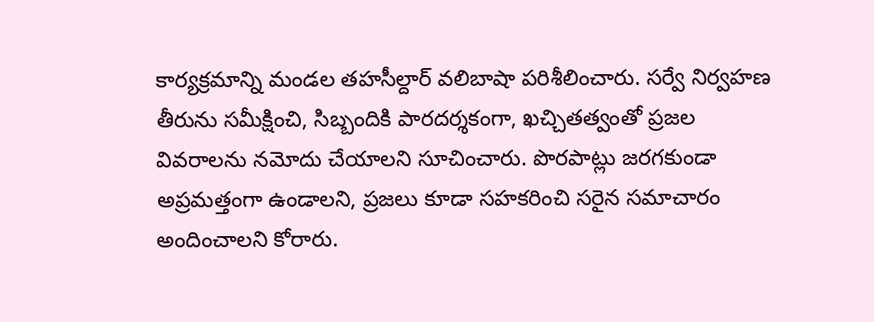కార్యక్రమాన్ని మండల తహసీల్దార్ వలిబాషా పరిశీలించారు. సర్వే నిర్వహణ తీరును సమీక్షించి, సిబ్బందికి పారదర్శకంగా, ఖచ్చితత్వంతో ప్రజల వివరాలను నమోదు చేయాలని సూచించారు. పొరపాట్లు జరగకుండా అప్రమత్తంగా ఉండాలని, ప్రజలు కూడా సహకరించి సరైన సమాచారం అందించాలని కోరారు.